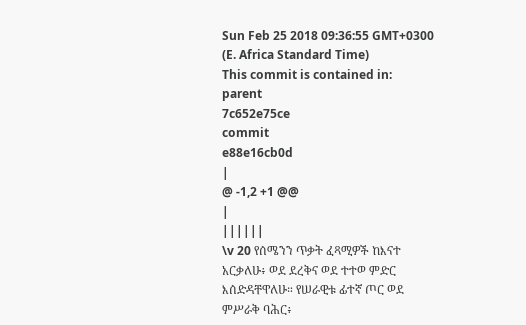Sun Feb 25 2018 09:36:55 GMT+0300 (E. Africa Standard Time)
This commit is contained in:
parent
7c652e75ce
commit
e88e16cb0d
|
@ -1,2 +1 @@
|
||||||
\v 20 የሰሜንን ጥቃት ፈጻሚዎች ከእናተ አርቃለሁ፥ ወደ ደረቅና ወደ ተተወ ምድር እሰድዳቸዋለሁ። የሠራዊቱ ፊተኛ ጦር ወደ ምሥራቅ ባሕር፥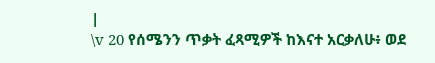|
\v 20 የሰሜንን ጥቃት ፈጻሚዎች ከእናተ አርቃለሁ፥ ወደ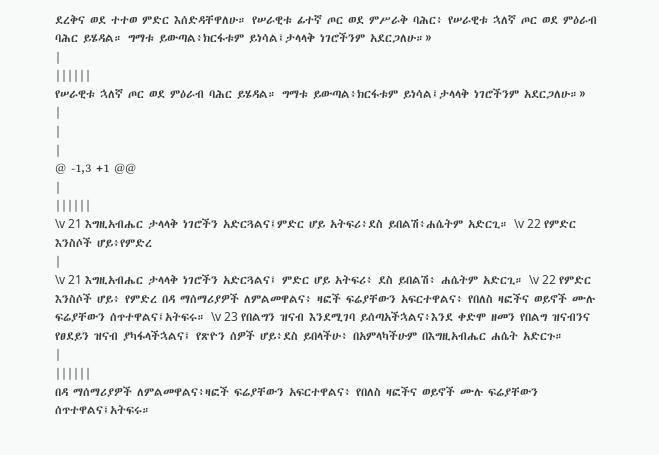ደረቅና ወደ ተተወ ምድር እሰድዳቸዋለሁ። የሠራዊቱ ፊተኛ ጦር ወደ ምሥራቅ ባሕር፥ የሠራዊቱ ኋለኛ ጦር ወደ ምዕራብ ባሕር ይሄዳል። ግማቱ ይውጣል፥ክርፋቱም ይነሳል፤ታላላቅ ነገሮችንም አደርጋለሁ።»
|
||||||
የሠራዊቱ ኋለኛ ጦር ወደ ምዕራብ ባሕር ይሄዳል። ግማቱ ይውጣል፥ክርፋቱም ይነሳል፤ታላላቅ ነገሮችንም አደርጋለሁ።»
|
|
|
@ -1,3 +1 @@
|
||||||
\v 21 እግዚአብሔር ታላላቅ ነገሮችን አድርጓልና፤ምድር ሆይ አትፍሪ፥ደስ ይበልሽ፥ሐሴትም አድርጊ። \v 22 የምድር እንስሶች ሆይ፥የምድረ
|
\v 21 እግዚአብሔር ታላላቅ ነገሮችን አድርጓልና፤ ምድር ሆይ አትፍሪ፥ ደስ ይበልሽ፥ ሐሴትም አድርጊ። \v 22 የምድር እንስሶች ሆይ፥ የምድረ በዳ ማሰማሪያዎች ለምልመዋልና፥ ዛፎች ፍሬያቸውን አፍርተዋልና፥ የበለስ ዛፎችና ወይኖች ሙሉ ፍሬያቸውን ሰጥተዋልና፤አትፍሩ። \v 23 የበልግን ዝናብ እንደሚገባ ይሰጣአችኋልና፥እንደ ቀድሞ ዘመን የበልግ ዝናብንና የፀደይን ዝናብ ያካፋላችኋልና፤ የጽዮን ሰዎች ሆይ፥ደስ ይበላችሁ፥ በአምላካችሁም በእግዚአብሔር ሐሴት አድርጉ።
|
||||||
በዳ ማሰማሪያዎች ለምልመዋልና፥ዛፎች ፍሬያቸውን አፍርተዋልና፥ የበለስ ዛፎችና ወይኖች ሙሉ ፍሬያቸውን ሰጥተዋልና፤አትፍሩ።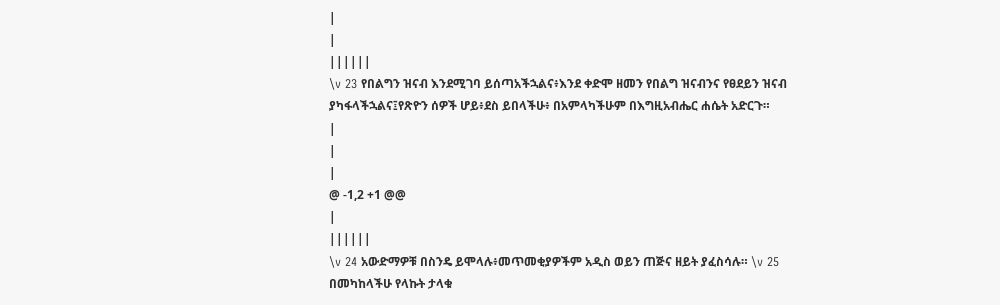|
|
||||||
\v 23 የበልግን ዝናብ እንደሚገባ ይሰጣአችኋልና፥እንደ ቀድሞ ዘመን የበልግ ዝናብንና የፀደይን ዝናብ ያካፋላችኋልና፤የጽዮን ሰዎች ሆይ፥ደስ ይበላችሁ፥ በአምላካችሁም በእግዚአብሔር ሐሴት አድርጉ።
|
|
|
@ -1,2 +1 @@
|
||||||
\v 24 አውድማዎቹ በስንዴ ይሞላሉ፥መጥመቂያዎችም አዲስ ወይን ጠጅና ዘይት ያፈስሳሉ። \v 25 በመካከላችሁ የላኩት ታላቁ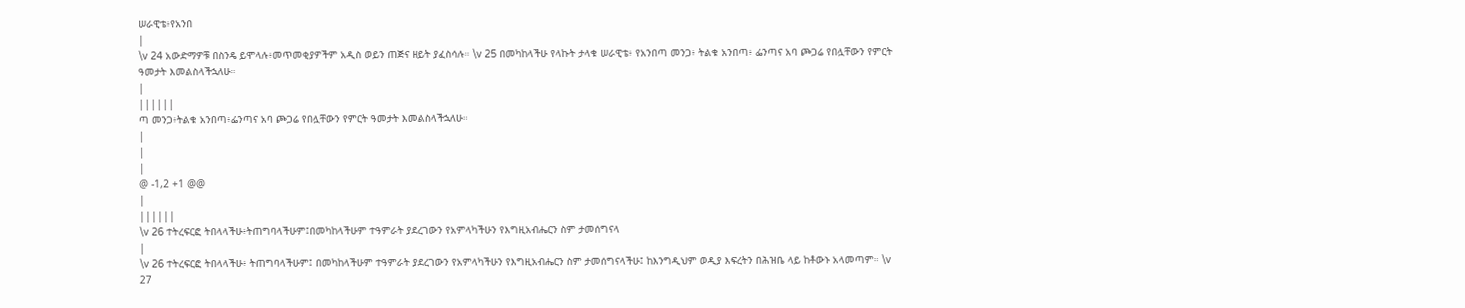ሠራዊቴ፥የአንበ
|
\v 24 አውድማዎቹ በስንዴ ይሞላሉ፥መጥመቂያዎችም አዲስ ወይን ጠጅና ዘይት ያፈስሳሉ። \v 25 በመካከላችሁ የላኩት ታላቁ ሠራዊቴ፥ የአንበጣ መንጋ፥ ትልቁ አንበጣ፥ ፌንጣና አባ ጮጋሬ የበሏቸውን የምርት ዓመታት እመልስላችኋለሁ።
|
||||||
ጣ መንጋ፥ትልቁ አንበጣ፥ፌንጣና አባ ጮጋሬ የበሏቸውን የምርት ዓመታት እመልስላችኋለሁ።
|
|
|
@ -1,2 +1 @@
|
||||||
\v 26 ተትረፍርፎ ትበላላችሁ፥ትጠግባላችሁም፤በመካከላችሁም ተዓምራት ያደረገውን የአምላካችሁን የእግዚአብሔርን ስም ታመሰግናላ
|
\v 26 ተትረፍርፎ ትበላላችሁ፥ ትጠግባላችሁም፤ በመካከላችሁም ተዓምራት ያደረገውን የአምላካችሁን የእግዚአብሔርን ስም ታመሰግናላችሁ፤ ከእንግዲህም ወዲያ እፍረትን በሕዝቤ ላይ ከቶውኑ አላመጣም። \v 27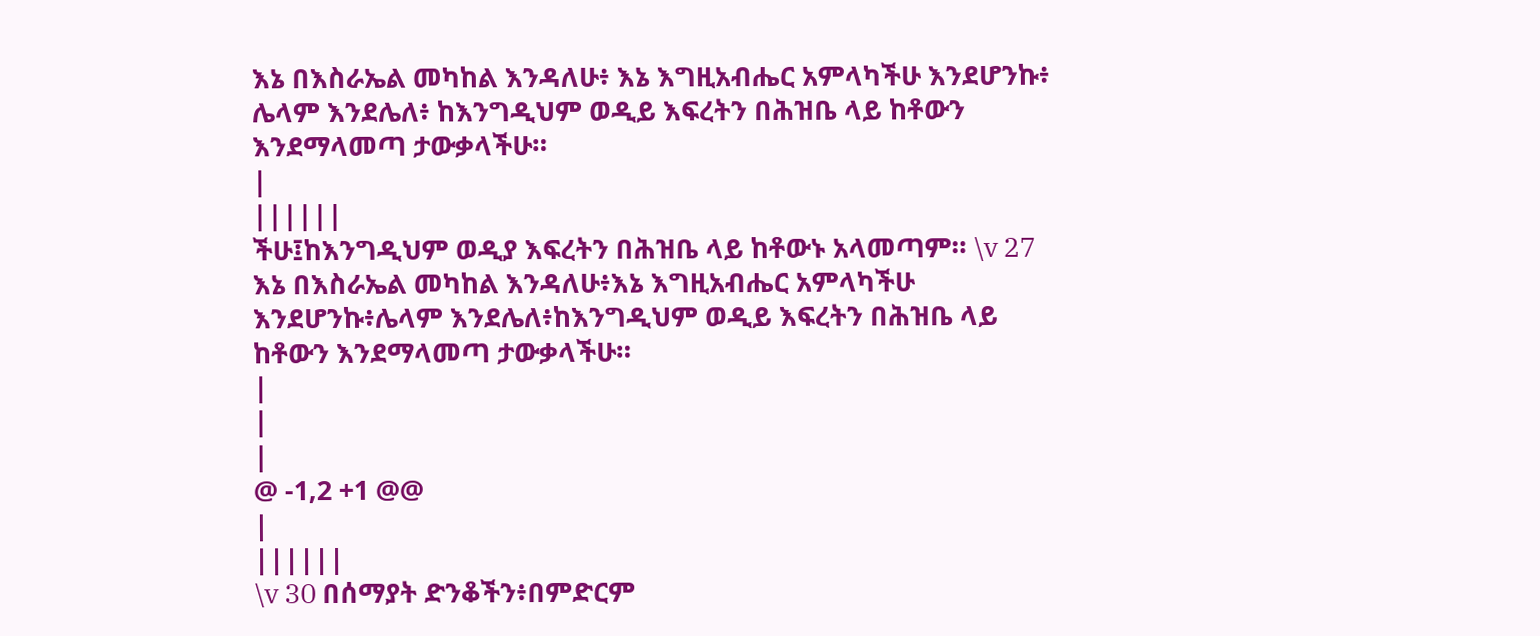እኔ በእስራኤል መካከል እንዳለሁ፥ እኔ እግዚአብሔር አምላካችሁ እንደሆንኩ፥ ሌላም እንደሌለ፥ ከእንግዲህም ወዲይ እፍረትን በሕዝቤ ላይ ከቶውን እንደማላመጣ ታውቃላችሁ።
|
||||||
ችሁ፤ከእንግዲህም ወዲያ እፍረትን በሕዝቤ ላይ ከቶውኑ አላመጣም። \v 27 እኔ በእስራኤል መካከል እንዳለሁ፥እኔ እግዚአብሔር አምላካችሁ እንደሆንኩ፥ሌላም እንደሌለ፥ከእንግዲህም ወዲይ እፍረትን በሕዝቤ ላይ ከቶውን እንደማላመጣ ታውቃላችሁ።
|
|
|
@ -1,2 +1 @@
|
||||||
\v 30 በሰማያት ድንቆችን፥በምድርም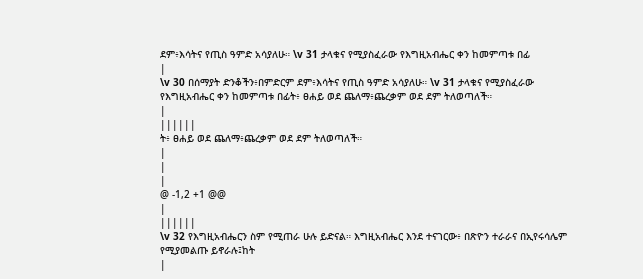ደም፥እሳትና የጢስ ዓምድ አሳያለሁ። \v 31 ታላቁና የሚያስፈራው የእግዚአብሔር ቀን ከመምጣቱ በፊ
|
\v 30 በሰማያት ድንቆችን፥በምድርም ደም፥እሳትና የጢስ ዓምድ አሳያለሁ። \v 31 ታላቁና የሚያስፈራው የእግዚአብሔር ቀን ከመምጣቱ በፊት፥ ፀሐይ ወደ ጨለማ፥ጨረቃም ወደ ደም ትለወጣለች።
|
||||||
ት፥ ፀሐይ ወደ ጨለማ፥ጨረቃም ወደ ደም ትለወጣለች።
|
|
|
@ -1,2 +1 @@
|
||||||
\v 32 የእግዚአብሔርን ስም የሚጠራ ሁሉ ይድናል። እግዚአብሔር እንደ ተናገርው፥ በጽዮን ተራራና በኢየሩሳሌም የሚያመልጡ ይኖራሉ፤ከት
|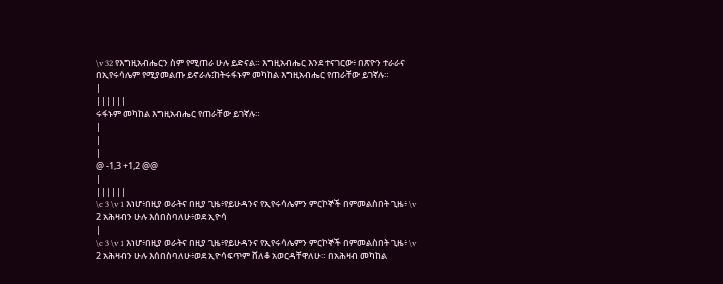\v 32 የእግዚአብሔርን ስም የሚጠራ ሁሉ ይድናል። እግዚአብሔር እንደ ተናገርው፥ በጽዮን ተራራና በኢየሩሳሌም የሚያመልጡ ይኖራሉ፤ከትሩፋኑም መካከል እግዚአብሔር የጠራቸው ይገኛሉ።
|
||||||
ሩፋኑም መካከል እግዚአብሔር የጠራቸው ይገኛሉ።
|
|
|
@ -1,3 +1,2 @@
|
||||||
\c 3 \v 1 እነሆ፥በዚያ ወራትና በዚያ ጊዜ፥የይሁዳንና የኢየሩሳሌምን ምርኮኞች በምመልስበት ጊዜ፥ \v 2 አሕዛብን ሁሉ እሰበስባለሁ፥ወደ ኢዮሳ
|
\c 3 \v 1 እነሆ፥በዚያ ወራትና በዚያ ጊዜ፥የይሁዳንና የኢየሩሳሌምን ምርኮኞች በምመልስበት ጊዜ፥ \v 2 አሕዛብን ሁሉ እሰበስባለሁ፥ወደ ኢዮሳፍጥም ሸለቆ አወርዳቸዋለሁ። በአሕዛብ መካከል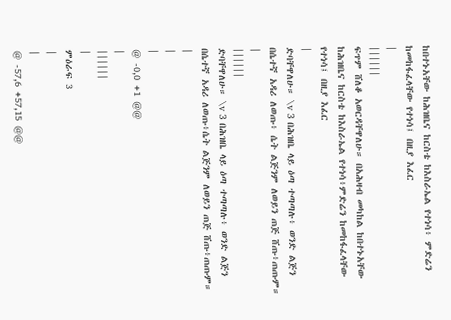ከበተኑአቸው ከሕዝቤና ከርስቴ ከእስራኤል የተነሳ፥ ምድሬን ከመከፋፈላቸው የተነሳ፤ በዚያ እፈር
|
||||||
ፍጥም ሸለቆ አወርዳቸዋለሁ። በአሕዛብ መካከል ከበተኑአቸው ከሕዝቤና ከርስቴ ከእስራኤል የተነሳ፥ምድሬን ከመከፋፈላቸው የተነሳ፤ በዚያ እፈር
|
ድባቸዋለሁ። \v 3 በሕዝቤ ላይ ዕጣ ተጣጣሉ፥ ወንድ ልጅን በሴተኛ አዳሪ ለወጡ፥ ሴት ልጅንም ለወይን ጠጅ ሸጡ፥ጠጡም።
|
||||||
ድባቸዋለሁ። \v 3 በሕዝቤ ላይ ዕጣ ተጣጣሉ፥ ወንድ ልጅን በሴተኛ አዳሪ ለወጡ፥ሴት ልጅንም ለወይን ጠጅ ሸጡ፥ጠጡም።
|
|
|
@ -0,0 +1 @@
|
||||||
|
ምዕራፍ 3
|
|
@ -57,6 +57,15 @@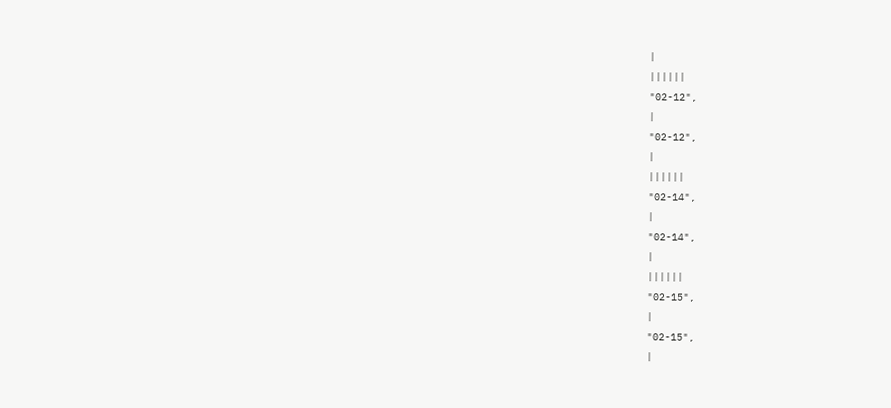|
||||||
"02-12",
|
"02-12",
|
||||||
"02-14",
|
"02-14",
|
||||||
"02-15",
|
"02-15",
|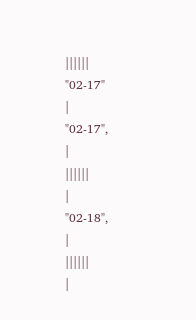||||||
"02-17"
|
"02-17",
|
||||||
|
"02-18",
|
||||||
|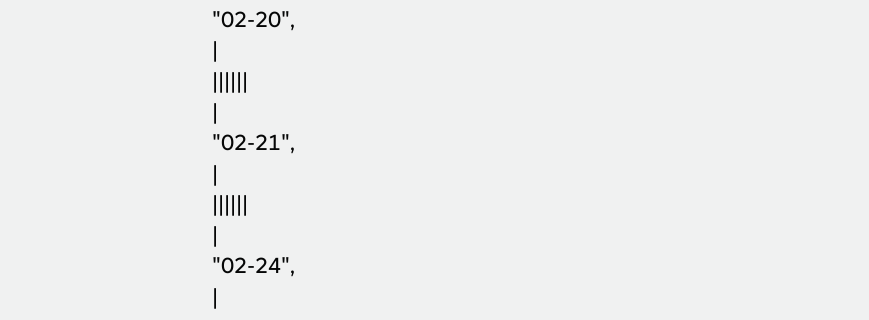"02-20",
|
||||||
|
"02-21",
|
||||||
|
"02-24",
|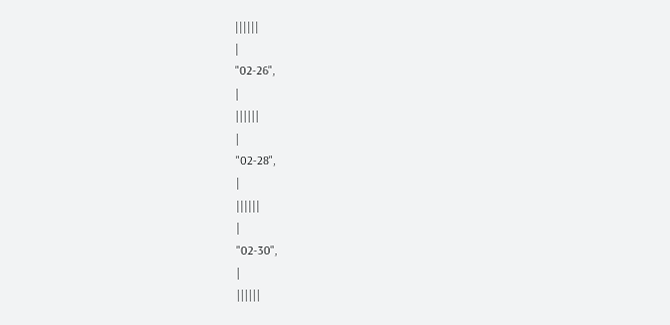||||||
|
"02-26",
|
||||||
|
"02-28",
|
||||||
|
"02-30",
|
||||||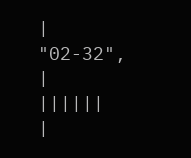|
"02-32",
|
||||||
|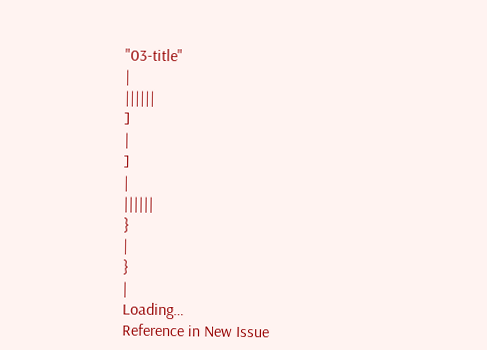"03-title"
|
||||||
]
|
]
|
||||||
}
|
}
|
Loading…
Reference in New Issue